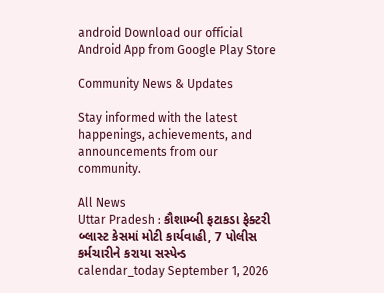android Download our official Android App from Google Play Store

Community News & Updates

Stay informed with the latest happenings, achievements, and announcements from our community.

All News
Uttar Pradesh : કૌશામ્બી ફટાકડા ફેક્ટરી બ્લાસ્ટ કેસમાં મોટી કાર્યવાહી, 7 પોલીસ કર્મચારીને કરાયા સસ્પેન્ડ
calendar_today September 1, 2026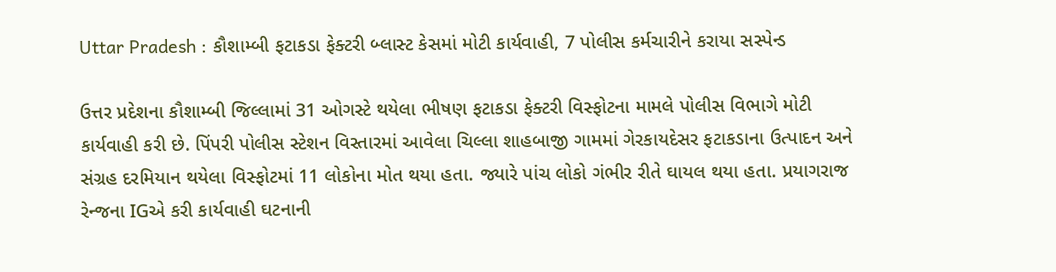Uttar Pradesh : કૌશામ્બી ફટાકડા ફેક્ટરી બ્લાસ્ટ કેસમાં મોટી કાર્યવાહી, 7 પોલીસ કર્મચારીને કરાયા સસ્પેન્ડ

ઉત્તર પ્રદેશના કૌશામ્બી જિલ્લામાં 31 ઓગસ્ટે થયેલા ભીષણ ફટાકડા ફેક્ટરી વિસ્ફોટના મામલે પોલીસ વિભાગે મોટી કાર્યવાહી કરી છે. પિંપરી પોલીસ સ્ટેશન વિસ્તારમાં આવેલા ચિલ્લા શાહબાજી ગામમાં ગેરકાયદેસર ફટાકડાના ઉત્પાદન અને સંગ્રહ દરમિયાન થયેલા વિસ્ફોટમાં 11 લોકોના મોત થયા હતા. જ્યારે પાંચ લોકો ગંભીર રીતે ઘાયલ થયા હતા. પ્રયાગરાજ રેન્જના IGએ કરી કાર્યવાહી ઘટનાની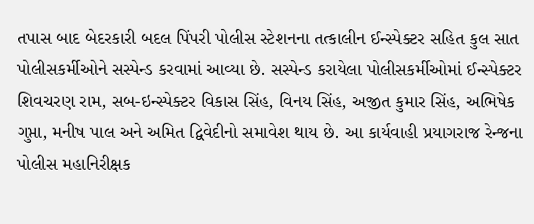તપાસ બાદ બેદરકારી બદલ પિંપરી પોલીસ સ્ટેશનના તત્કાલીન ઈન્સ્પેક્ટર સહિત કુલ સાત પોલીસકર્મીઓને સસ્પેન્ડ કરવામાં આવ્યા છે. સસ્પેન્ડ કરાયેલા પોલીસકર્મીઓમાં ઈન્સ્પેક્ટર શિવચરણ રામ, સબ-ઇન્સ્પેક્ટર વિકાસ સિંહ, વિનય સિંહ, અજીત કુમાર સિંહ, અભિષેક ગુપ્તા, મનીષ પાલ અને અમિત દ્વિવેદીનો સમાવેશ થાય છે. આ કાર્યવાહી પ્રયાગરાજ રેન્જના પોલીસ મહાનિરીક્ષક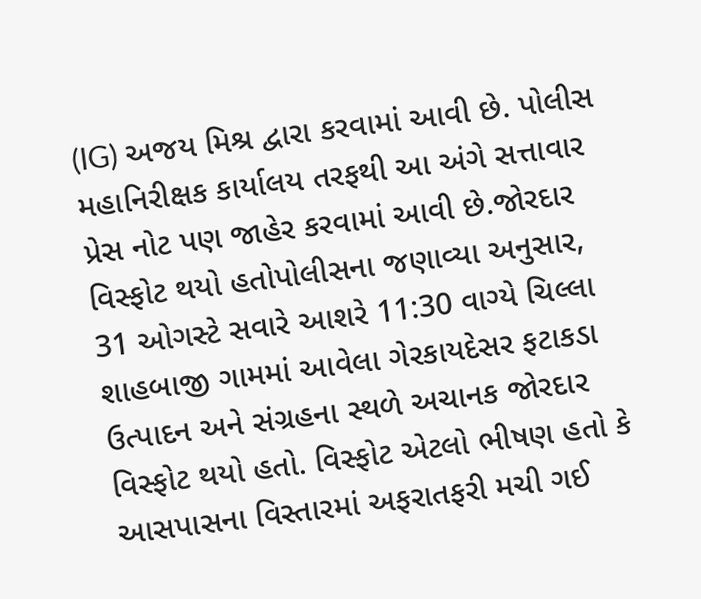(IG) અજય મિશ્ર દ્વારા કરવામાં આવી છે. પોલીસ મહાનિરીક્ષક કાર્યાલય તરફથી આ અંગે સત્તાવાર પ્રેસ નોટ પણ જાહેર કરવામાં આવી છે.જોરદાર વિસ્ફોટ થયો હતોપોલીસના જણાવ્યા અનુસાર, 31 ઓગસ્ટે સવારે આશરે 11:30 વાગ્યે ચિલ્લા શાહબાજી ગામમાં આવેલા ગેરકાયદેસર ફટાકડા ઉત્પાદન અને સંગ્રહના સ્થળે અચાનક જોરદાર વિસ્ફોટ થયો હતો. વિસ્ફોટ એટલો ભીષણ હતો કે આસપાસના વિસ્તારમાં અફરાતફરી મચી ગઈ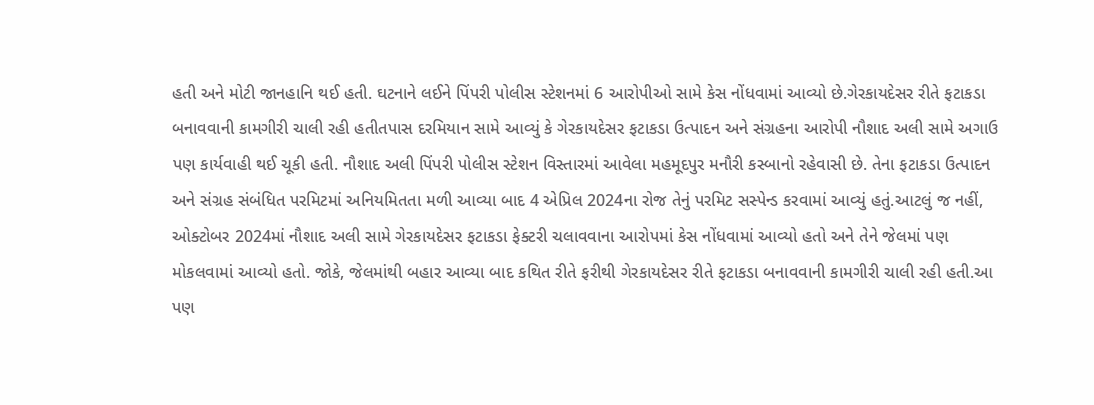હતી અને મોટી જાનહાનિ થઈ હતી. ઘટનાને લઈને પિંપરી પોલીસ સ્ટેશનમાં 6 આરોપીઓ સામે કેસ નોંધવામાં આવ્યો છે.ગેરકાયદેસર રીતે ફટાકડા બનાવવાની કામગીરી ચાલી રહી હતીતપાસ દરમિયાન સામે આવ્યું કે ગેરકાયદેસર ફટાકડા ઉત્પાદન અને સંગ્રહના આરોપી નૌશાદ અલી સામે અગાઉ પણ કાર્યવાહી થઈ ચૂકી હતી. નૌશાદ અલી પિંપરી પોલીસ સ્ટેશન વિસ્તારમાં આવેલા મહમૂદપુર મનૌરી કસ્બાનો રહેવાસી છે. તેના ફટાકડા ઉત્પાદન અને સંગ્રહ સંબંધિત પરમિટમાં અનિયમિતતા મળી આવ્યા બાદ 4 એપ્રિલ 2024ના રોજ તેનું પરમિટ સસ્પેન્ડ કરવામાં આવ્યું હતું.આટલું જ નહીં, ઓક્ટોબર 2024માં નૌશાદ અલી સામે ગેરકાયદેસર ફટાકડા ફેક્ટરી ચલાવવાના આરોપમાં કેસ નોંધવામાં આવ્યો હતો અને તેને જેલમાં પણ મોકલવામાં આવ્યો હતો. જોકે, જેલમાંથી બહાર આવ્યા બાદ કથિત રીતે ફરીથી ગેરકાયદેસર રીતે ફટાકડા બનાવવાની કામગીરી ચાલી રહી હતી.આ પણ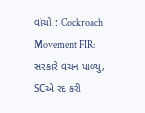વાંચો : Cockroach Movement FIR: સરકારે વચન પાળ્યુ, SCએ રદ કરી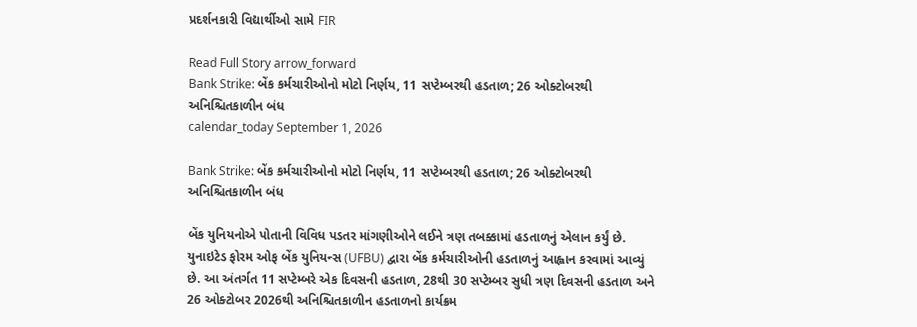પ્રદર્શનકારી વિદ્યાર્થીઓ સામે FIR

Read Full Story arrow_forward
Bank Strike: બેંક કર્મચારીઓનો મોટો નિર્ણય, 11 સપ્ટેમ્બરથી હડતાળ; 26 ઓક્ટોબરથી અનિશ્ચિતકાળીન બંધ
calendar_today September 1, 2026

Bank Strike: બેંક કર્મચારીઓનો મોટો નિર્ણય, 11 સપ્ટેમ્બરથી હડતાળ; 26 ઓક્ટોબરથી અનિશ્ચિતકાળીન બંધ

બેંક યુનિયનોએ પોતાની વિવિધ પડતર માંગણીઓને લઈને ત્રણ તબક્કામાં હડતાળનું એલાન કર્યું છે. યુનાઇટેડ ફોરમ ઓફ બેંક યુનિયન્સ (UFBU) દ્વારા બેંક કર્મચારીઓની હડતાળનું આહ્વાન કરવામાં આવ્યું છે. આ અંતર્ગત 11 સપ્ટેમ્બરે એક દિવસની હડતાળ, 28થી 30 સપ્ટેમ્બર સુધી ત્રણ દિવસની હડતાળ અને 26 ઓક્ટોબર 2026થી અનિશ્ચિતકાળીન હડતાળનો કાર્યક્રમ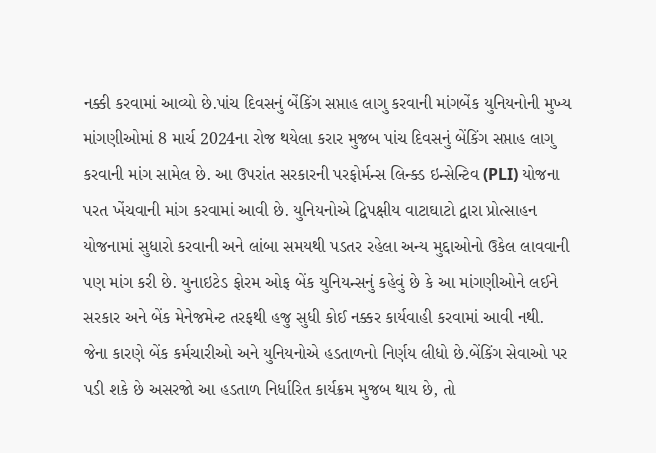નક્કી કરવામાં આવ્યો છે.પાંચ દિવસનું બેંકિંગ સપ્તાહ લાગુ કરવાની માંગબેંક યુનિયનોની મુખ્ય માંગણીઓમાં 8 માર્ચ 2024ના રોજ થયેલા કરાર મુજબ પાંચ દિવસનું બેંકિંગ સપ્તાહ લાગુ કરવાની માંગ સામેલ છે. આ ઉપરાંત સરકારની પરફોર્મન્સ લિન્ક્ડ ઇન્સેન્ટિવ (PLI) યોજના પરત ખેંચવાની માંગ કરવામાં આવી છે. યુનિયનોએ દ્વિપક્ષીય વાટાઘાટો દ્વારા પ્રોત્સાહન યોજનામાં સુધારો કરવાની અને લાંબા સમયથી પડતર રહેલા અન્ય મુદ્દાઓનો ઉકેલ લાવવાની પણ માંગ કરી છે. યુનાઇટેડ ફોરમ ઓફ બેંક યુનિયન્સનું કહેવું છે કે આ માંગણીઓને લઈને સરકાર અને બેંક મેનેજમેન્ટ તરફથી હજુ સુધી કોઈ નક્કર કાર્યવાહી કરવામાં આવી નથી. જેના કારણે બેંક કર્મચારીઓ અને યુનિયનોએ હડતાળનો નિર્ણય લીધો છે.બેંકિંગ સેવાઓ પર પડી શકે છે અસરજો આ હડતાળ નિર્ધારિત કાર્યક્રમ મુજબ થાય છે, તો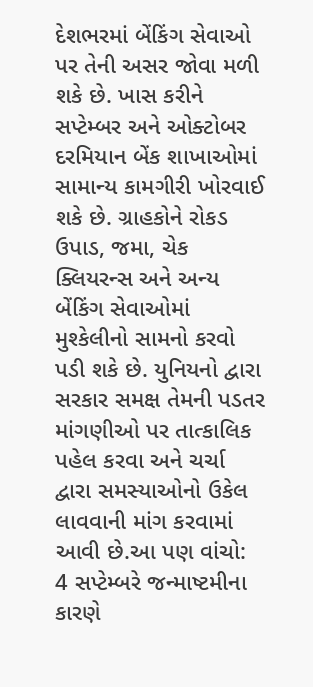દેશભરમાં બેંકિંગ સેવાઓ પર તેની અસર જોવા મળી શકે છે. ખાસ કરીને સપ્ટેમ્બર અને ઓક્ટોબર દરમિયાન બેંક શાખાઓમાં સામાન્ય કામગીરી ખોરવાઈ શકે છે. ગ્રાહકોને રોકડ ઉપાડ, જમા, ચેક ક્લિયરન્સ અને અન્ય બેંકિંગ સેવાઓમાં મુશ્કેલીનો સામનો કરવો પડી શકે છે. યુનિયનો દ્વારા સરકાર સમક્ષ તેમની પડતર માંગણીઓ પર તાત્કાલિક પહેલ કરવા અને ચર્ચા દ્વારા સમસ્યાઓનો ઉકેલ લાવવાની માંગ કરવામાં આવી છે.આ પણ વાંચો:  4 સપ્ટેમ્બરે જન્માષ્ટમીના કારણે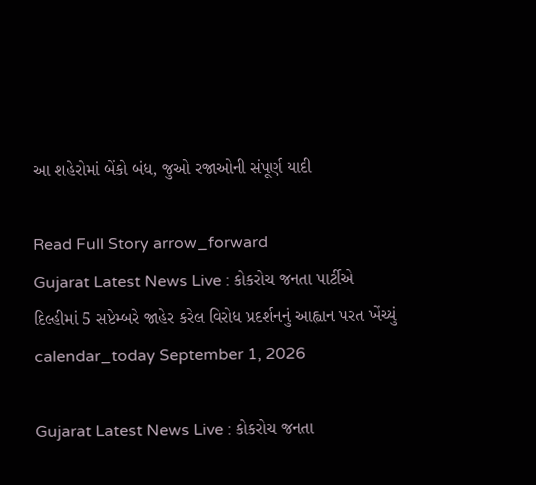આ શહેરોમાં બેંકો બંધ, જુઓ રજાઓની સંપૂર્ણ યાદી

Read Full Story arrow_forward
Gujarat Latest News Live : કોકરોચ જનતા પાર્ટીએ દિલ્હીમાં 5 સપ્ટેમ્બરે જાહેર કરેલ વિરોધ પ્રદર્શનનું આહ્વાન પરત ખેંચ્યું
calendar_today September 1, 2026

Gujarat Latest News Live : કોકરોચ જનતા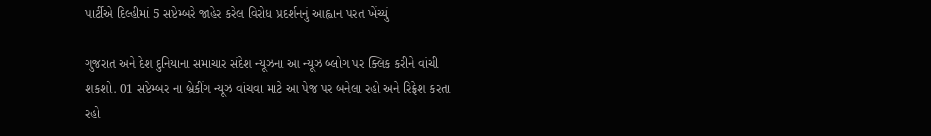પાર્ટીએ દિલ્હીમાં 5 સપ્ટેમ્બરે જાહેર કરેલ વિરોધ પ્રદર્શનનું આહ્વાન પરત ખેંચ્યું

ગુજરાત અને દેશ દુનિયાના સમાચાર સંદેશ ન્યૂઝના આ ન્યૂઝ બ્લોગ પર ક્લિક કરીને વાંચી શકશો. 01 સપ્ટેમ્બર ના બ્રેકીંગ ન્યૂઝ વાંચવા માટે આ પેજ પર બનેલા રહો અને રિફ્રેશ કરતા રહો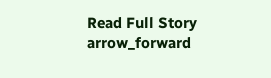Read Full Story arrow_forward